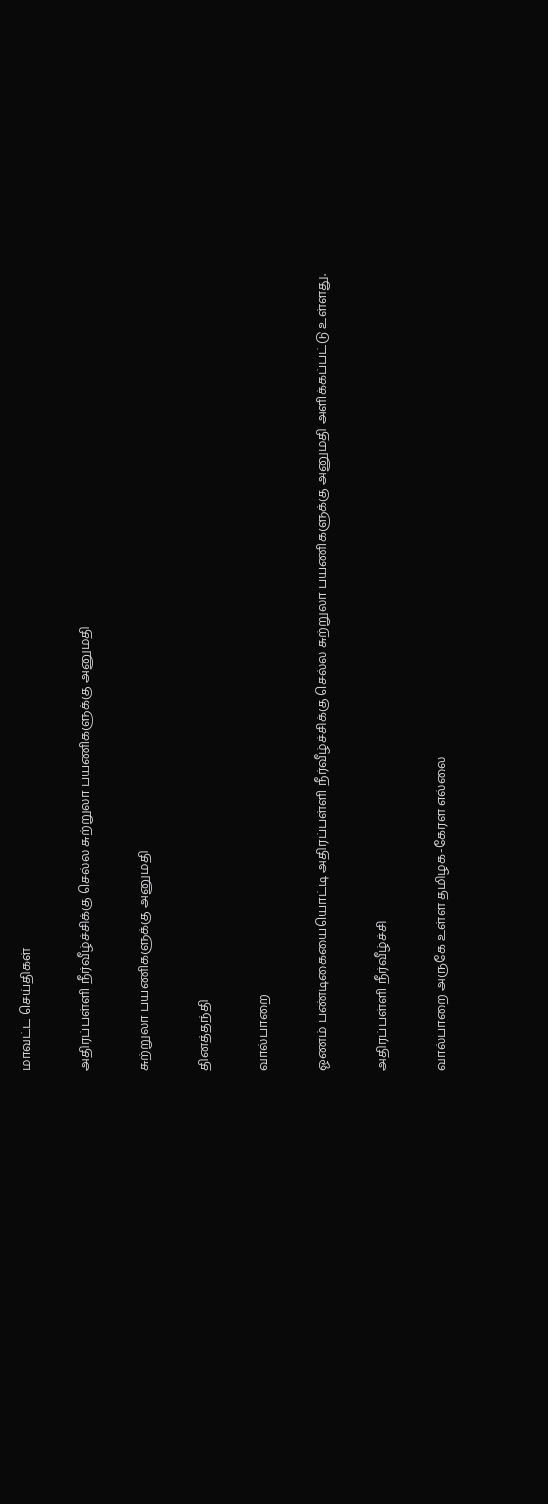மாவட்ட செய்திகள்

அதிரப்பள்ளி நீர்வீழ்ச்சிக்கு செல்ல சுற்றுலா பயணிகளுக்கு அனுமதி

சுற்றுலா பயணிகளுக்கு அனுமதி

தினத்தந்தி

வால்பாறை

ஓணம் பண்டிகையையொட்டி அதிரப்பள்ளி நீர்வீழ்ச்சிக்கு செல்ல சுற்றுலா பயணிகளுக்கு அனுமதி அளிக்கப்பட்டு உள்ளது.

அதிரப்பள்ளி நீர்வீழ்ச்சி

வால்பாறை அருகே உள்ள தமிழக-கேரள எல்லை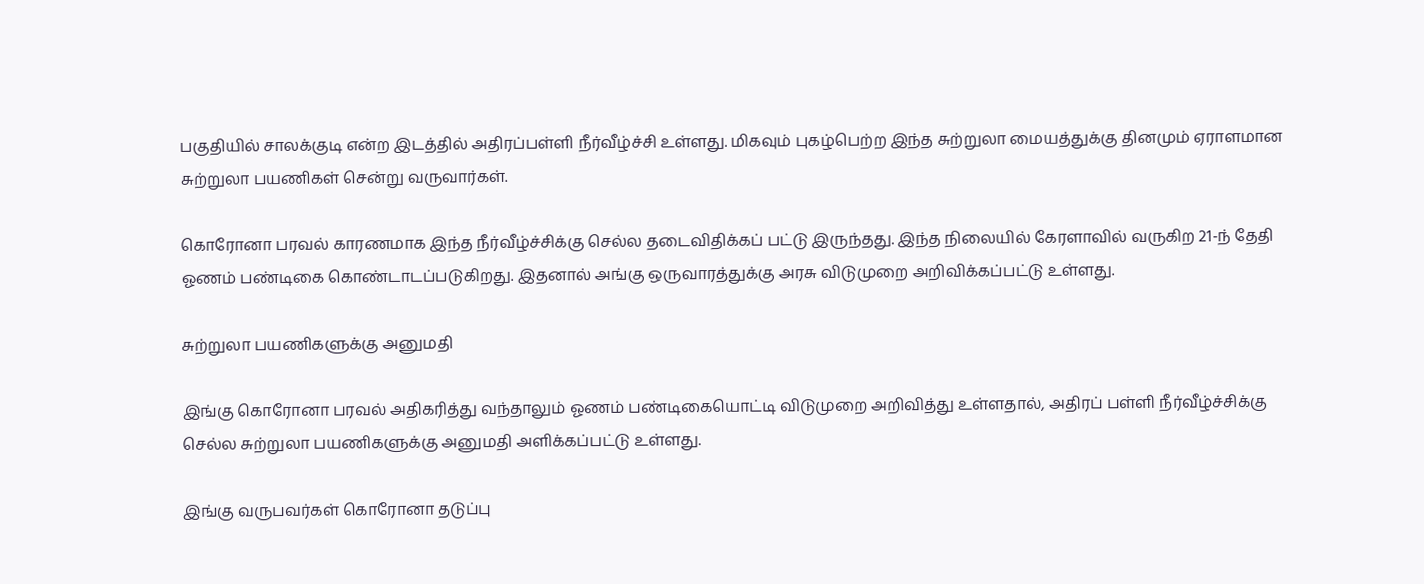பகுதியில் சாலக்குடி என்ற இடத்தில் அதிரப்பள்ளி நீர்வீழ்ச்சி உள்ளது. மிகவும் புகழ்பெற்ற இந்த சுற்றுலா மையத்துக்கு தினமும் ஏராளமான சுற்றுலா பயணிகள் சென்று வருவார்கள்.

கொரோனா பரவல் காரணமாக இந்த நீர்வீழ்ச்சிக்கு செல்ல தடைவிதிக்கப் பட்டு இருந்தது. இந்த நிலையில் கேரளாவில் வருகிற 21-ந் தேதி ஓணம் பண்டிகை கொண்டாடப்படுகிறது. இதனால் அங்கு ஒருவாரத்துக்கு அரசு விடுமுறை அறிவிக்கப்பட்டு உள்ளது.

சுற்றுலா பயணிகளுக்கு அனுமதி

இங்கு கொரோனா பரவல் அதிகரித்து வந்தாலும் ஓணம் பண்டிகையொட்டி விடுமுறை அறிவித்து உள்ளதால், அதிரப் பள்ளி நீர்வீழ்ச்சிக்கு செல்ல சுற்றுலா பயணிகளுக்கு அனுமதி அளிக்கப்பட்டு உள்ளது.

இங்கு வருபவர்கள் கொரோனா தடுப்பு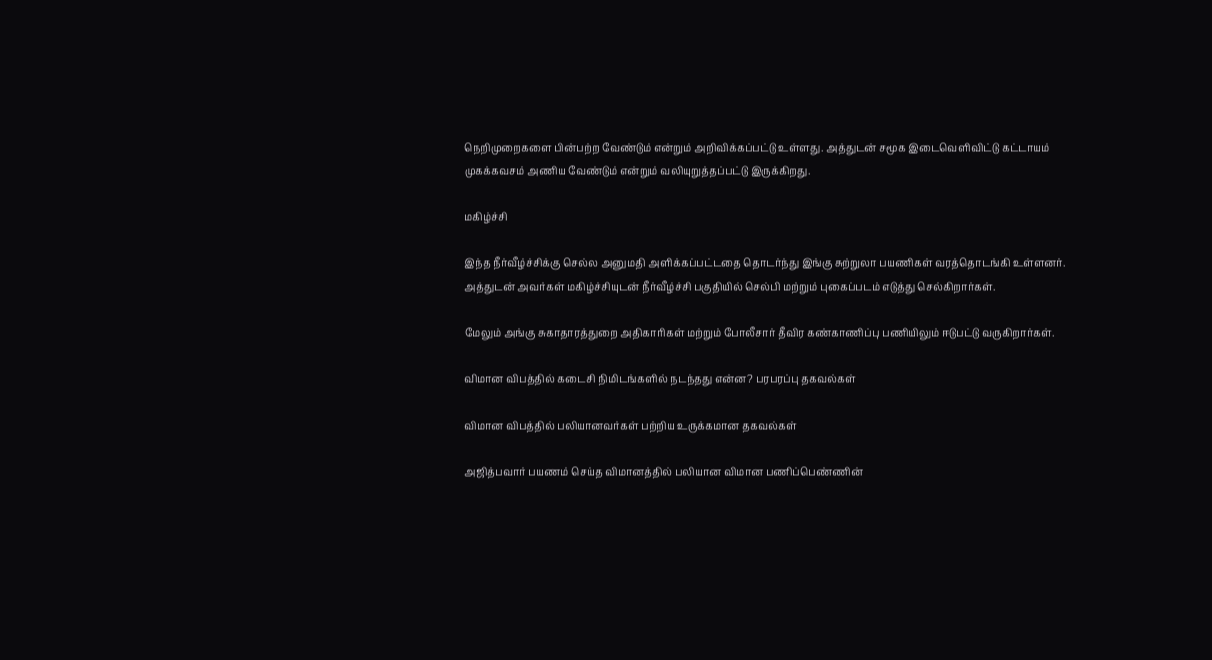நெறிமுறைகளை பின்பற்ற வேண்டும் என்றும் அறிவிக்கப்பட்டு உள்ளது. அத்துடன் சமூக இடைவெளிவிட்டு கட்டாயம் முகக்கவசம் அணிய வேண்டும் என்றும் வலியுறுத்தப்பட்டு இருக்கிறது.

மகிழ்ச்சி

இந்த நீர்வீழ்ச்சிக்கு செல்ல அனுமதி அளிக்கப்பட்டதை தொடர்ந்து இங்கு சுற்றுலா பயணிகள் வரத்தொடங்கி உள்ளனர். அத்துடன் அவர்கள் மகிழ்ச்சியுடன் நீர்வீழ்ச்சி பகுதியில் செல்பி மற்றும் புகைப்படம் எடுத்து செல்கிறார்கள்.

மேலும் அங்கு சுகாதாரத்துறை அதிகாரிகள் மற்றும் போலீசார் தீவிர கண்காணிப்பு பணியிலும் ஈடுபட்டு வருகிறார்கள்.

விமான விபத்தில் கடைசி நிமிடங்களில் நடந்தது என்ன? பரபரப்பு தகவல்கள்

விமான விபத்தில் பலியானவர்கள் பற்றிய உருக்கமான தகவல்கள்

அஜித்பவார் பயணம் செய்த விமானத்தில் பலியான விமான பணிப்பெண்ணின்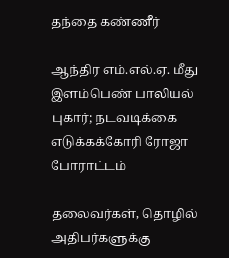தந்தை கண்ணீர்

ஆந்திர எம்.எல்.ஏ. மீது இளம்பெண் பாலியல் புகார்; நடவடிக்கை எடுக்கக்கோரி ரோஜா போராட்டம்

தலைவர்கள், தொழில் அதிபர்களுக்கு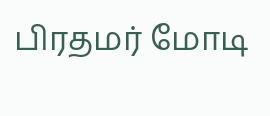பிரதமர் மோடி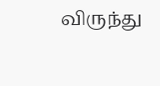விருந்து